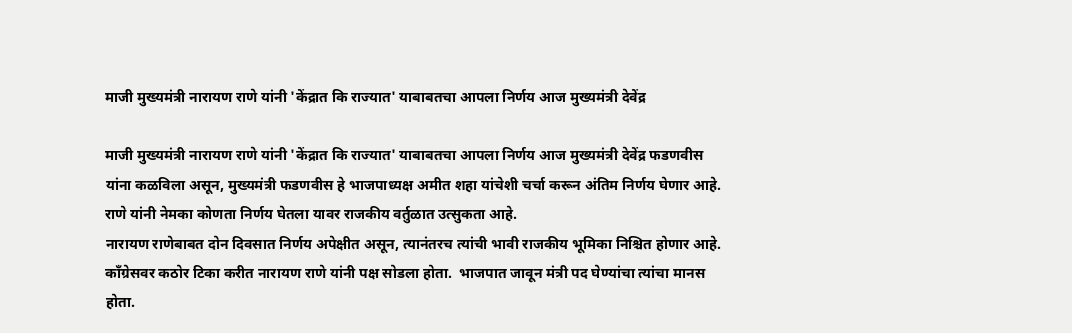माजी मुख्यमंत्री नारायण राणे यांनी 'केंद्रात कि राज्यात' याबाबतचा आपला निर्णय आज मुख्यमंत्री देवेंद्र

माजी मुख्यमंत्री नारायण राणे यांनी 'केंद्रात कि राज्यात' याबाबतचा आपला निर्णय आज मुख्यमंत्री देवेंद्र फडणवीस यांना कळविला असून, मुख्यमंत्री फडणवीस हे भाजपाध्यक्ष अमीत शहा यांचेशी चर्चा करून अंतिम निर्णय घेणार आहे.  राणे यांनी नेमका कोणता निर्णय घेतला यावर राजकीय वर्तुळात उत्सुकता आहे.
नारायण राणेबाबत दोन दिवसात निर्णय अपेक्षीत असून, त्यानंतरच त्यांची भावी राजकीय भूमिका निश्चित होणार आहे.
कॉंग्रेसवर कठोर टिका करीत नारायण राणे यांनी पक्ष सोडला होता.  भाजपात जावून मंत्री पद घेण्यांचा त्यांचा मानस होता.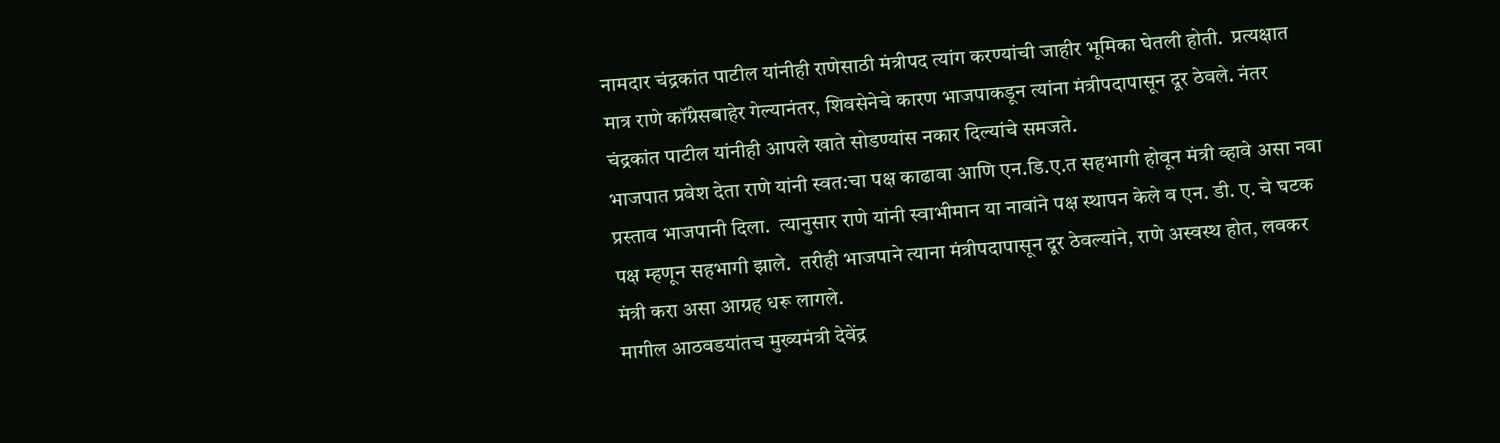नामदार चंद्रकांत पाटील यांनीही राणेसाठी मंत्रीपद त्यांग करण्यांची जाहीर भूमिका घेतली होती.  प्रत्यक्षात मात्र राणे कॉंग्रेसबाहेर गेल्यानंतर, शिवसेनेचे कारण भाजपाकडून त्यांना मंत्रीपदापासून दूर ठेवले. नंतर चंद्रकांत पाटील यांनीही आपले खाते सोडण्यांस नकार दिल्यांचे समजते.
भाजपात प्रवेश देता राणे यांनी स्वत:चा पक्ष काढावा आणि एन.डि.ए.त सहभागी होवून मंत्री व्हावे असा नवा प्रस्ताव भाजपानी दिला.  त्यानुसार राणे यांनी स्वाभीमान या नावांने पक्ष स्थापन केले व एन. डी. ए. चे घटक पक्ष म्हणून सहभागी झाले.  तरीही भाजपाने त्याना मंत्रीपदापासून दूर ठेवल्यांने, राणे अस्वस्थ होत, लवकर मंत्री करा असा आग्रह धरू लागले.
मागील आठवडयांतच मुख्यमंत्री देवेंद्र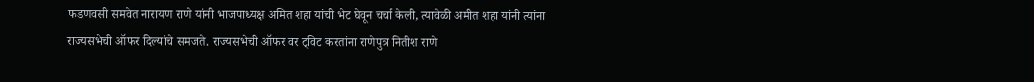फडणवसी समवेत नारायण राणे यांनी भाजपाध्यक्ष अमित शहा यांची भेट घेवून चर्चा केली, त्यावेळी अमीत शहा यांनी त्यांना राज्यसभेची ऑफर दिल्यांचे समजते. राज्यसभेची ऑफर वर ट्विट करतांना राणेपुत्र नितीश राणे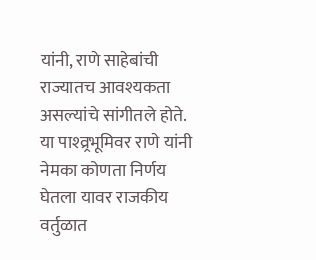यांनी, राणे साहेबांची राज्यातच आवश्यकता असल्यांचे सांगीतले होते.  या पाश्व्र्रभूमिवर राणे यांनी नेमका कोणता निर्णय घेतला यावर राजकीय वर्तुळात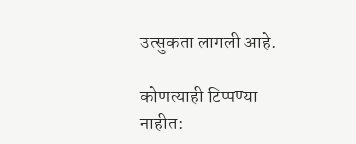उत्सुकता लागली आहे.

कोणत्याही टिप्पण्‍या नाहीत: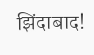झिंदाबाद!